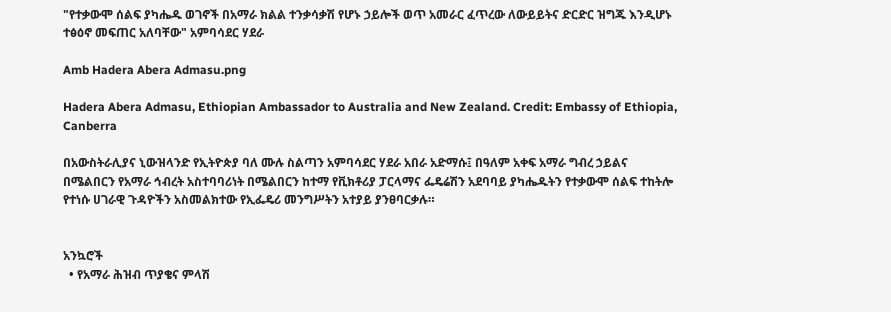"የተቃውሞ ሰልፍ ያካሔዱ ወገኖች በአማራ ክልል ተንቃሳቃሽ የሆኑ ኃይሎች ወጥ አመራር ፈጥረው ለውይይትና ድርድር ዝግጁ እንዲሆኑ ተፅዕኖ መፍጠር አለባቸው" አምባሳደር ሃደራ

Amb Hadera Abera Admasu.png

Hadera Abera Admasu, Ethiopian Ambassador to Australia and New Zealand. Credit: Embassy of Ethiopia, Canberra

በአውስትራሊያና ኒውዝላንድ የኢትዮጵያ ባለ ሙሉ ስልጣን አምባሳደር ሃደራ አበራ አድማሱ፤ በዓለም አቀፍ አማራ ግብረ ኃይልና በሜልበርን የአማራ ኅብረት አስተባባሪነት በሜልበርን ከተማ የቪክቶሪያ ፓርላማና ፌዴሬሽን አደባባይ ያካሔዱትን የተቃውሞ ሰልፍ ተከትሎ የተነሱ ሀገራዊ ጉዳዮችን አስመልክተው የኢፌዴሪ መንግሥትን አተያይ ያንፀባርቃሉ።


አንኳሮች
  • የአማራ ሕዝብ ጥያቄና ምላሽ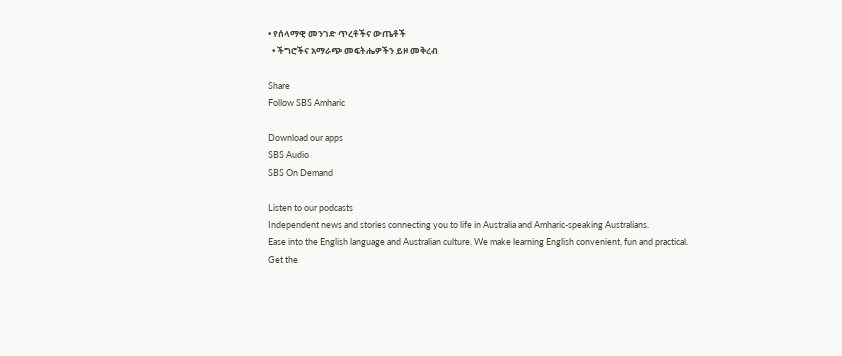• የሰላማዊ መንገድ ጥረቶችና ውጤቶች
  • ችግሮችና አማራጭ መፍትሔዎችን ይዞ መቅረብ

Share
Follow SBS Amharic

Download our apps
SBS Audio
SBS On Demand

Listen to our podcasts
Independent news and stories connecting you to life in Australia and Amharic-speaking Australians.
Ease into the English language and Australian culture. We make learning English convenient, fun and practical.
Get the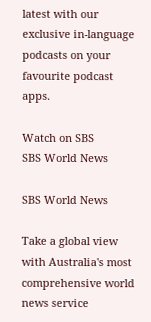latest with our exclusive in-language podcasts on your favourite podcast apps.

Watch on SBS
SBS World News

SBS World News

Take a global view with Australia's most comprehensive world news service